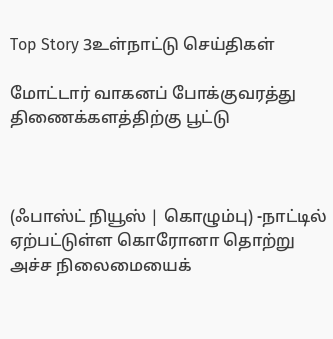Top Story 3உள்நாட்டு செய்திகள்

மோட்டார் வாகனப் போக்குவரத்து திணைக்களத்திற்கு பூட்டு



(ஃபாஸ்ட் நியூஸ் | கொழும்பு) -நாட்டில் ஏற்பட்டுள்ள கொரோனா தொற்று அச்ச நிலைமையைக்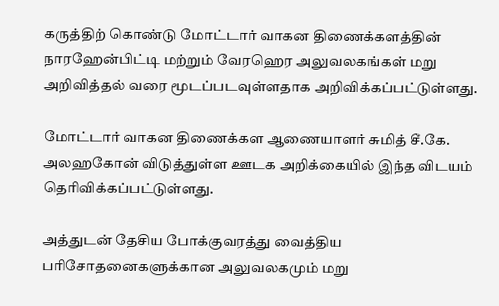கருத்திற் கொண்டு மோட்டார் வாகன திணைக்களத்தின் நாரஹேன்பிட்டி மற்றும் வேரஹெர அலுவலகங்கள் மறு அறிவித்தல் வரை மூடப்படவுள்ளதாக அறிவிக்கப்பட்டுள்ளது.

மோட்டார் வாகன திணைக்கள ஆணையாளர் சுமித் சீ.கே. அலஹகோன் விடுத்துள்ள ஊடக அறிக்கையில் இந்த விடயம் தெரிவிக்கப்பட்டுள்ளது.

அத்துடன் தேசிய போக்குவரத்து வைத்திய பரிசோதனைகளுக்கான அலுவலகமும் மறு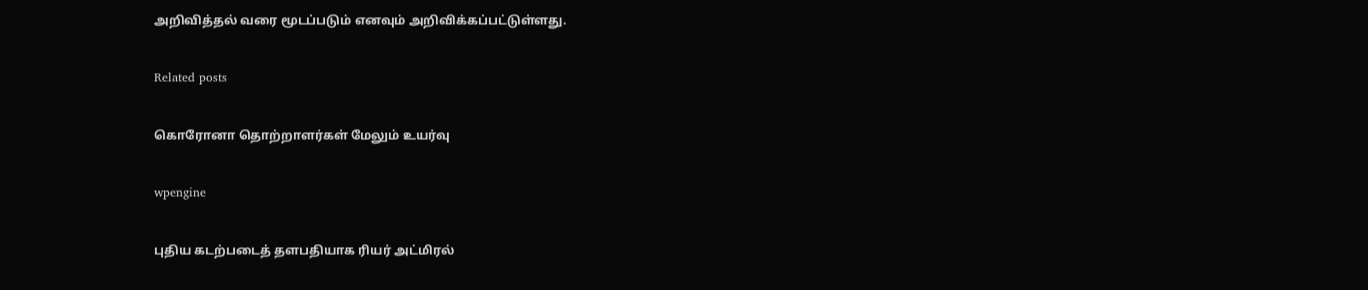அறிவித்தல் வரை மூடப்படும் எனவும் அறிவிக்கப்பட்டுள்ளது.

Related posts

கொரோனா தொற்றாளர்கள் மேலும் உயர்வு

wpengine

புதிய கடற்படைத் தளபதியாக ரியர் அட்மிரல்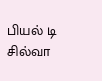பியல் டி சில்வா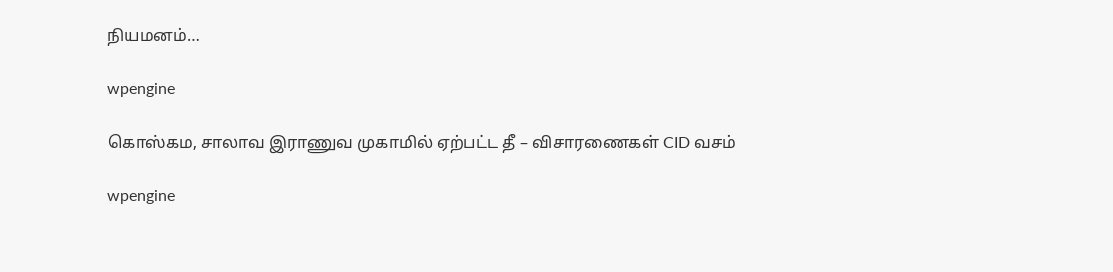நியமனம்…

wpengine

கொஸ்கம, சாலாவ இராணுவ முகாமில் ஏற்பட்ட தீ – விசாரணைகள் CID வசம்

wpengine